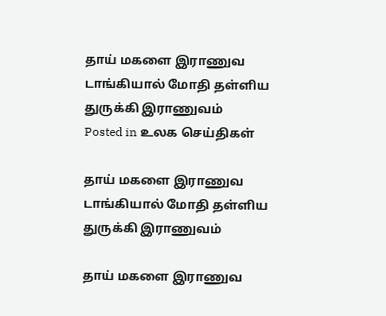தாய் மகளை இராணுவ டாங்கியால் மோதி தள்ளிய துருக்கி இராணுவம்
Posted in உலக செய்திகள்

தாய் மகளை இராணுவ டாங்கியால் மோதி தள்ளிய துருக்கி இராணுவம்

தாய் மகளை இராணுவ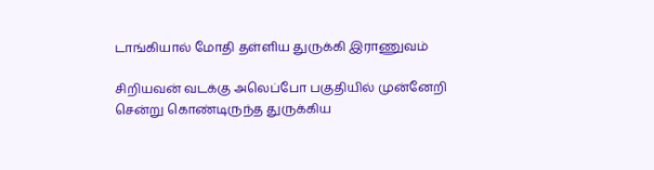டாங்கியால் மோதி தள்ளிய துருக்கி இராணுவம்

சிறியவன் வடக்கு அலெப்போ பகுதியில் முன்னேறி சென்று கொண்டிருந்த துருக்கிய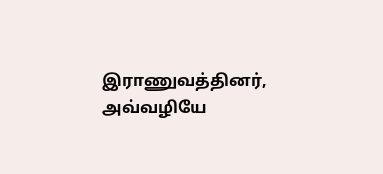இராணுவத்தினர், அவ்வழியே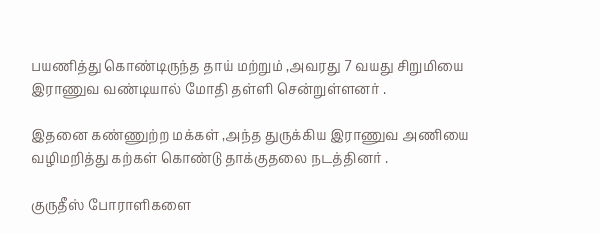பயணித்து கொண்டிருந்த தாய் மற்றும் ,அவரது 7 வயது சிறுமியை இராணுவ வண்டியால் மோதி தள்ளி சென்றுள்ளனர் .

இதனை கண்ணுற்ற மக்கள் ,அந்த துருக்கிய இராணுவ அணியை வழிமறித்து கற்கள் கொண்டு தாக்குதலை நடத்தினர் .

குருதீஸ் போராளிகளை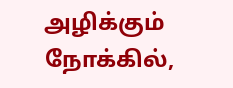அழிக்கும் நோக்கில்,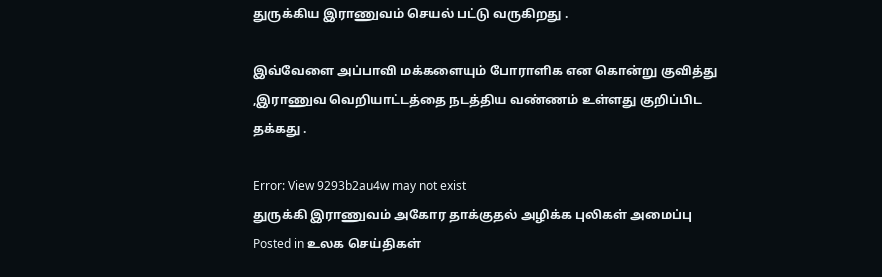துருக்கிய இராணுவம் செயல் பட்டு வருகிறது .

இவ்வேளை அப்பாவி மக்களையும் போராளிக என கொன்று குவித்து ,இராணுவ வெறியாட்டத்தை நடத்திய வண்ணம் உள்ளது குறிப்பிட தக்கது .

Error: View 9293b2au4w may not exist
துருக்கி இராணுவம் அகோர தாக்குதல் அழிக்க புலிகள் அமைப்பு
Posted in உலக செய்திகள்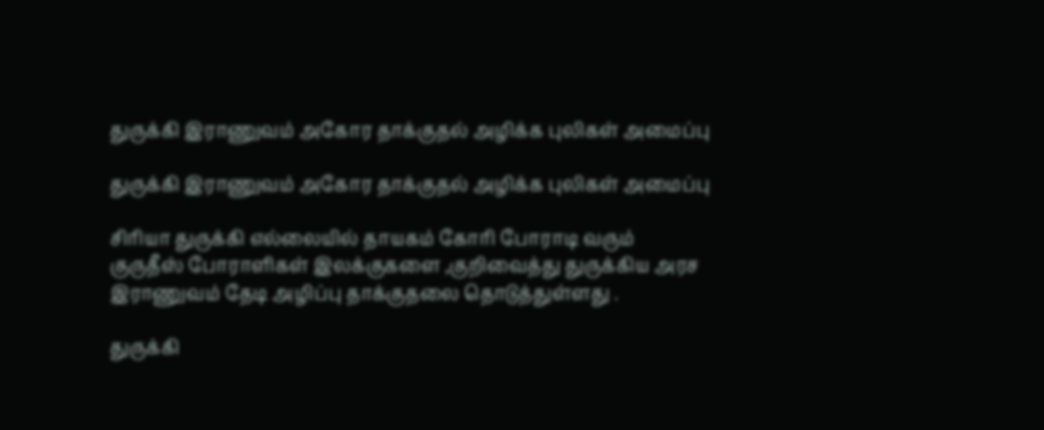துருக்கி இராணுவம் அகோர தாக்குதல் அழிக்க புலிகள் அமைப்பு

துருக்கி இராணுவம் அகோர தாக்குதல் அழிக்க புலிகள் அமைப்பு

சிரியா துருக்கி எல்லையில் தாயகம் கோரி போராடி வரும் குருதீஸ் போராளிகள் இலக்குகளை ,குறிவைத்து துருக்கிய அரச இராணுவம் தேடி அழிப்பு தாக்குதலை தொடுத்துள்ளது .

துருக்கி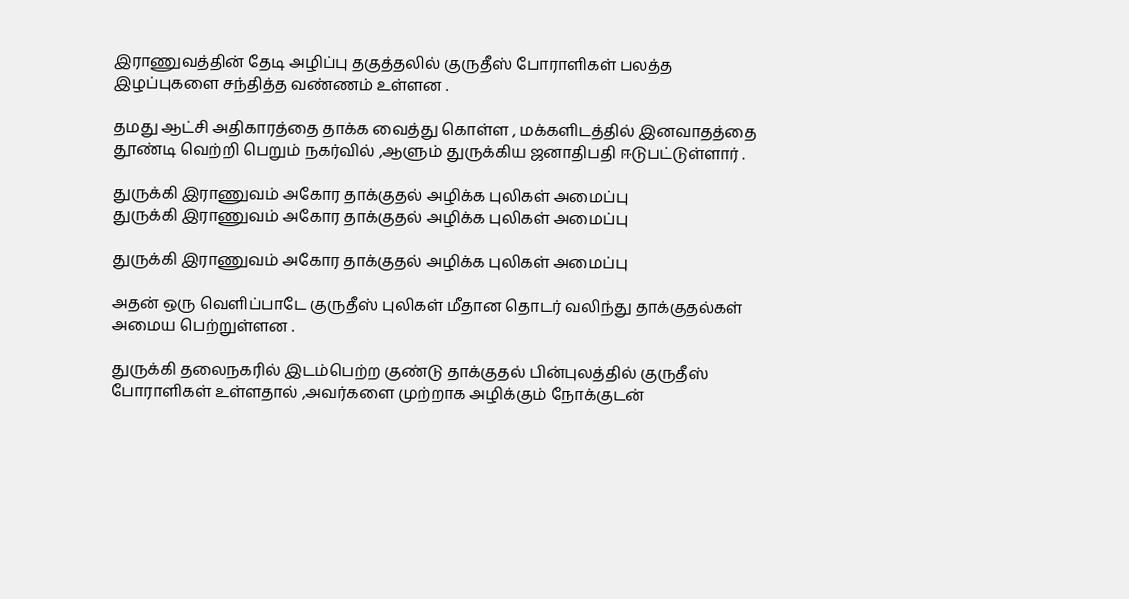இராணுவத்தின் தேடி அழிப்பு தகுத்தலில் குருதீஸ் போராளிகள் பலத்த இழப்புகளை சந்தித்த வண்ணம் உள்ளன .

தமது ஆட்சி அதிகாரத்தை தாக்க வைத்து கொள்ள , மக்களிடத்தில் இனவாதத்தை தூண்டி வெற்றி பெறும் நகர்வில் ,ஆளும் துருக்கிய ஜனாதிபதி ஈடுபட்டுள்ளார் .

துருக்கி இராணுவம் அகோர தாக்குதல் அழிக்க புலிகள் அமைப்பு
துருக்கி இராணுவம் அகோர தாக்குதல் அழிக்க புலிகள் அமைப்பு

துருக்கி இராணுவம் அகோர தாக்குதல் அழிக்க புலிகள் அமைப்பு

அதன் ஒரு வெளிப்பாடே குருதீஸ் புலிகள் மீதான தொடர் வலிந்து தாக்குதல்கள் அமைய பெற்றுள்ளன .

துருக்கி தலைநகரில் இடம்பெற்ற குண்டு தாக்குதல் பின்புலத்தில் குருதீஸ் போராளிகள் உள்ளதால் ,அவர்களை முற்றாக அழிக்கும் நோக்குடன்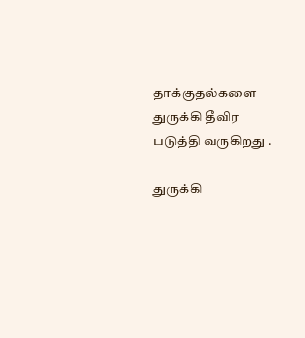தாக்குதல்களை துருக்கி தீவிர படுத்தி வருகிறது .

துருக்கி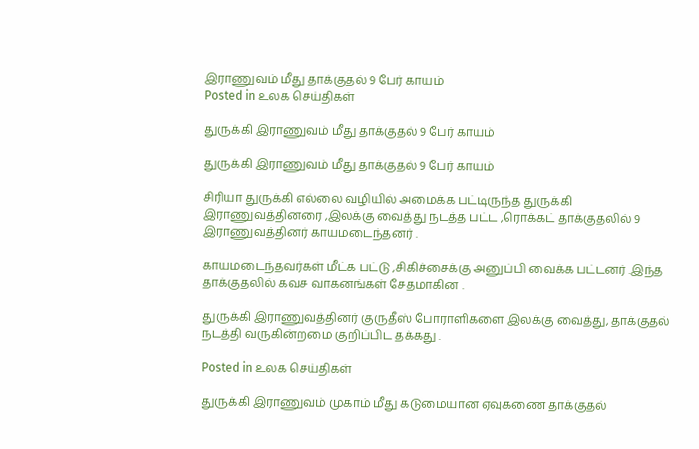இராணுவம் மீது தாக்குதல் 9 பேர் காயம்
Posted in உலக செய்திகள்

துருக்கி இராணுவம் மீது தாக்குதல் 9 பேர் காயம்

துருக்கி இராணுவம் மீது தாக்குதல் 9 பேர் காயம்

சிரியா துருக்கி எல்லை வழியில் அமைக்க பட்டிருந்த துருக்கி இராணுவத்தினரை ,இலக்கு வைத்து நடத்த பட்ட ,ரொக்கட் தாக்குதலில் 9 இராணுவத்தினர் காயமடைந்தனர் .

காயமடைந்தவர்கள் மீட்க பட்டு ,சிகிச்சைக்கு அனுப்பி வைக்க பட்டனர் .இந்த தாக்குதலில் கவச வாகனங்கள் சேதமாகின .

துருக்கி இராணுவத்தினர் குருதீஸ் போராளிகளை இலக்கு வைத்து, தாக்குதல் நடத்தி வருகின்றமை குறிப்பிட தக்கது .

Posted in உலக செய்திகள்

துருக்கி இராணுவம் முகாம் மீது கடுமையான ஏவுகணை தாக்குதல்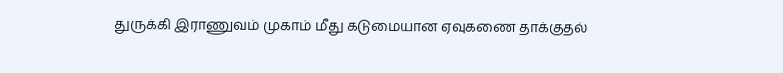துருக்கி இராணுவம் முகாம் மீது கடுமையான ஏவுகணை தாக்குதல்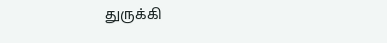துருக்கி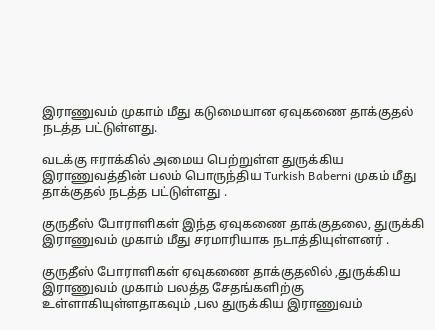இராணுவம் முகாம் மீது கடுமையான ஏவுகணை தாக்குதல் நடத்த பட்டுள்ளது.

வடக்கு ஈராக்கில் அமைய பெற்றுள்ள துருக்கிய இராணுவத்தின் பலம் பொருந்திய Turkish Baberni முகம் மீது தாக்குதல் நடத்த பட்டுள்ளது .

குருதீஸ் போராளிகள் இந்த ஏவுகணை தாக்குதலை, துருக்கி இராணுவம் முகாம் மீது சரமாரியாக நடாத்தியுள்ளனர் .

குருதீஸ் போராளிகள் ஏவுகணை தாக்குதலில் ,துருக்கிய இராணுவம் முகாம் பலத்த சேதங்களிற்கு உள்ளாகியுள்ளதாகவும் ,பல துருக்கிய இராணுவம்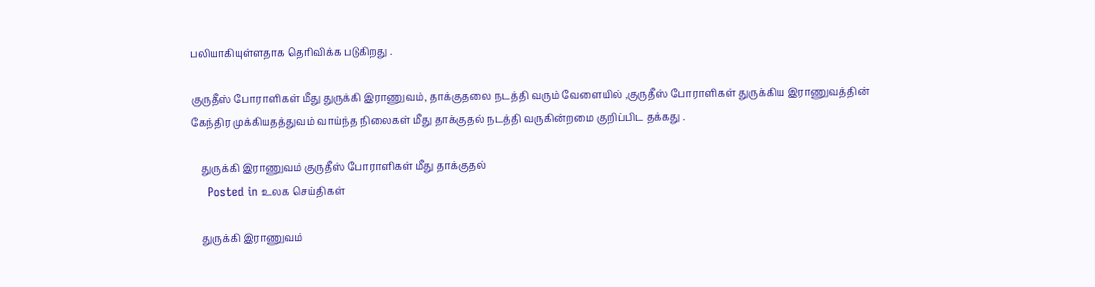பலியாகியுள்ளதாக தெரிவிக்க படுகிறது .

குருதீஸ் போராளிகள் மீது துருக்கி இராணுவம், தாக்குதலை நடத்தி வரும் வேளையில் ,குருதீஸ் போராளிகள் துருக்கிய இராணுவத்தின்
கேந்திர முக்கியதத்துவம் வாய்ந்த நிலைகள் மீது தாக்குதல் நடத்தி வருகின்றமை குறிப்பிட தக்கது .

    துருக்கி இராணுவம் குருதீஸ் போராளிகள் மீது தாக்குதல்
    Posted in உலக செய்திகள்

    துருக்கி இராணுவம்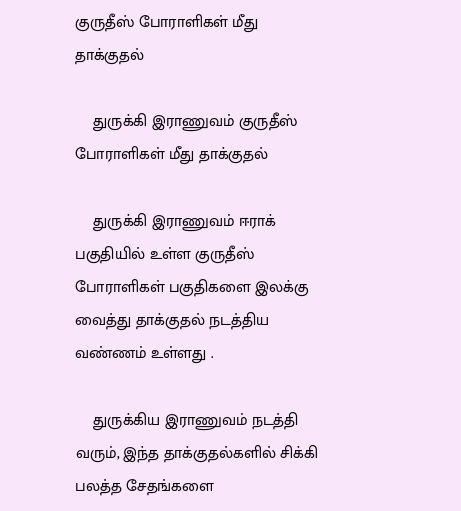குருதீஸ் போராளிகள் மீது தாக்குதல்

    துருக்கி இராணுவம் குருதீஸ் போராளிகள் மீது தாக்குதல்

    துருக்கி இராணுவம் ஈராக் பகுதியில் உள்ள குருதீஸ் போராளிகள் பகுதிகளை இலக்கு வைத்து தாக்குதல் நடத்திய வண்ணம் உள்ளது .

    துருக்கிய இராணுவம் நடத்தி வரும், இந்த தாக்குதல்களில் சிக்கி பலத்த சேதங்களை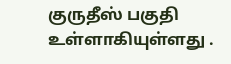குருதீஸ் பகுதி உள்ளாகியுள்ளது .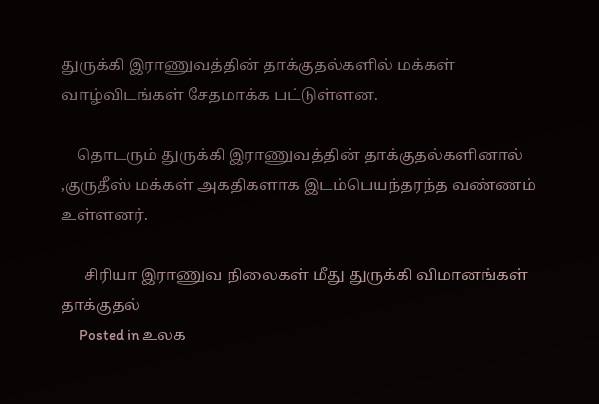துருக்கி இராணுவத்தின் தாக்குதல்களில் மக்கள் வாழ்விடங்கள் சேதமாக்க பட்டுள்ளன.

    தொடரும் துருக்கி இராணுவத்தின் தாக்குதல்களினால் ,குருதீஸ் மக்கள் அகதிகளாக இடம்பெயந்தரந்த வண்ணம் உள்ளனர்.

      சிரியா இராணுவ நிலைகள் மீது துருக்கி விமானங்கள் தாக்குதல்
      Posted in உலக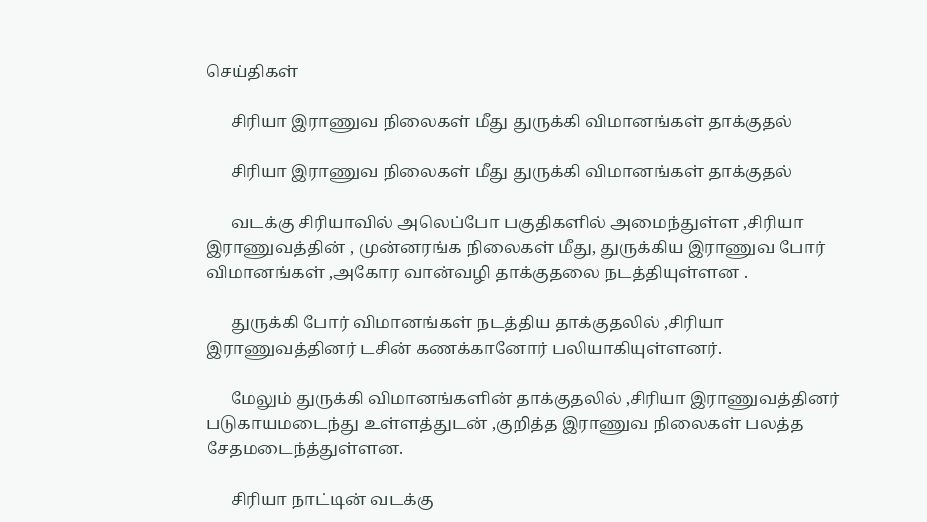செய்திகள்

      சிரியா இராணுவ நிலைகள் மீது துருக்கி விமானங்கள் தாக்குதல்

      சிரியா இராணுவ நிலைகள் மீது துருக்கி விமானங்கள் தாக்குதல்

      வடக்கு சிரியாவில் அலெப்போ பகுதிகளில் அமைந்துள்ள ,சிரியா இராணுவத்தின் , முன்னரங்க நிலைகள் மீது, துருக்கிய இராணுவ போர் விமானங்கள் ,அகோர வான்வழி தாக்குதலை நடத்தியுள்ளன .

      துருக்கி போர் விமானங்கள் நடத்திய தாக்குதலில் ,சிரியா இராணுவத்தினர் டசின் கணக்கானோர் பலியாகியுள்ளனர்.

      மேலும் துருக்கி விமானங்களின் தாக்குதலில் ,சிரியா இராணுவத்தினர் படுகாயமடைந்து உள்ளத்துடன் ,குறித்த இராணுவ நிலைகள் பலத்த சேதமடைந்த்துள்ளன.

      சிரியா நாட்டின் வடக்கு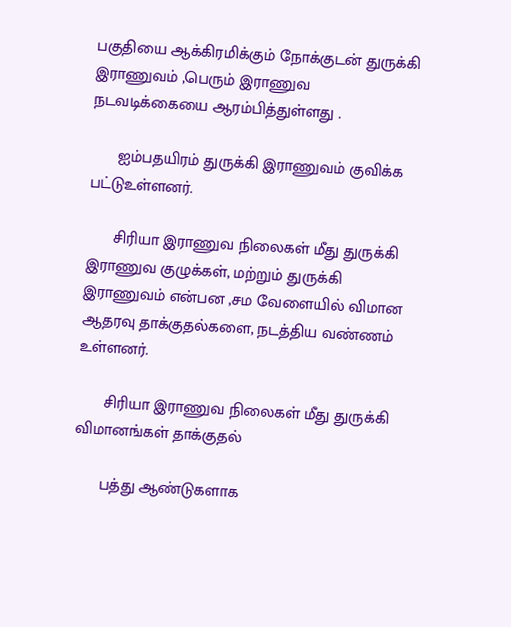பகுதியை ஆக்கிரமிக்கும் நோக்குடன் துருக்கி இராணுவம் ,பெரும் இராணுவ நடவடிக்கையை ஆரம்பித்துள்ளது .

      ஐம்பதயிரம் துருக்கி இராணுவம் குவிக்க பட்டுஉள்ளனர்.

      சிரியா இராணுவ நிலைகள் மீது துருக்கி இராணுவ குழுக்கள், மற்றும் துருக்கி இராணுவம் என்பன ,சம வேளையில் விமான ஆதரவு தாக்குதல்களை, நடத்திய வண்ணம் உள்ளனர்.

      சிரியா இராணுவ நிலைகள் மீது துருக்கி விமானங்கள் தாக்குதல்

      பத்து ஆண்டுகளாக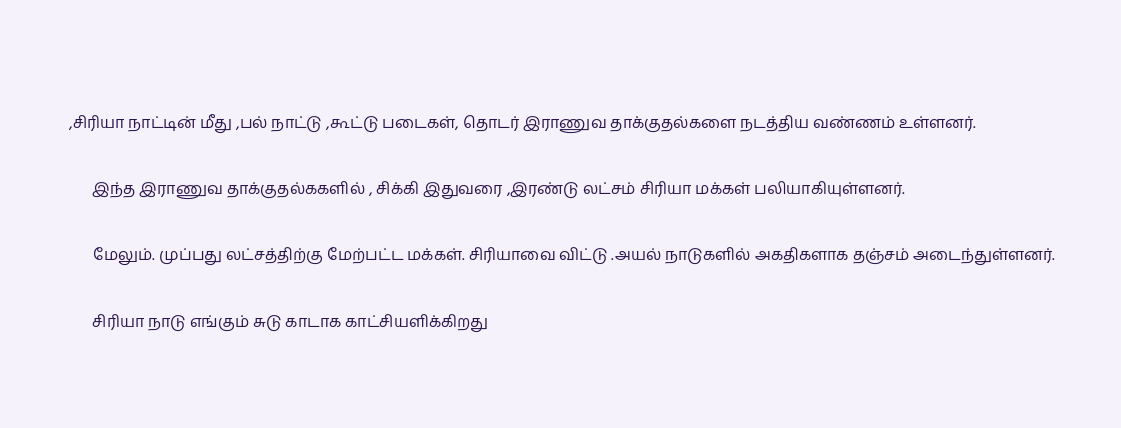,சிரியா நாட்டின் மீது ,பல் நாட்டு ,கூட்டு படைகள், தொடர் இராணுவ தாக்குதல்களை நடத்திய வண்ணம் உள்ளனர்.

      இந்த இராணுவ தாக்குதல்ககளில் , சிக்கி இதுவரை ,இரண்டு லட்சம் சிரியா மக்கள் பலியாகியுள்ளனர்.

      மேலும். முப்பது லட்சத்திற்கு மேற்பட்ட மக்கள். சிரியாவை விட்டு .அயல் நாடுகளில் அகதிகளாக தஞ்சம் அடைந்துள்ளனர்.

      சிரியா நாடு எங்கும் சுடு காடாக காட்சியளிக்கிறது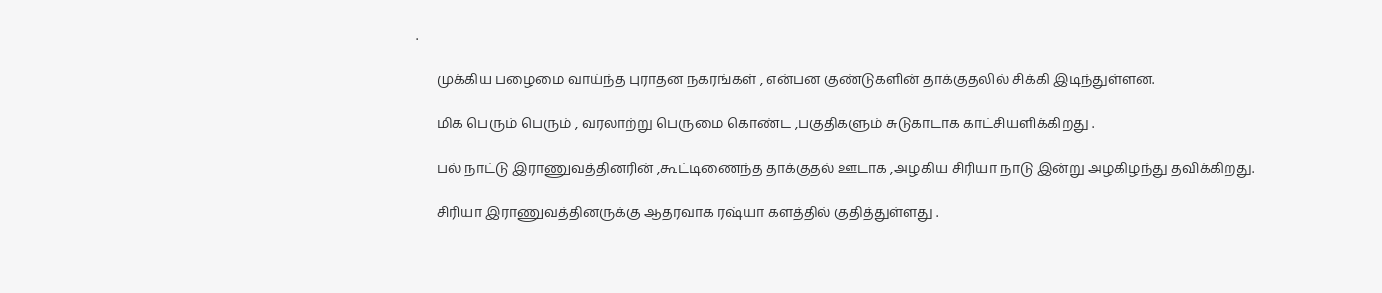.

      முக்கிய பழைமை வாய்ந்த புராதன நகரங்கள் , என்பன குண்டுகளின் தாக்குதலில் சிக்கி இடிந்துள்ளன.

      மிக பெரும் பெரும் , வரலாற்று பெருமை கொண்ட ,பகுதிகளும் சுடுகாடாக காட்சியளிக்கிறது .

      பல் நாட்டு இராணுவத்தினரின் ,கூட்டிணைந்த தாக்குதல் ஊடாக ,அழகிய சிரியா நாடு இன்று அழகிழந்து தவிக்கிறது.

      சிரியா இராணுவத்தினருக்கு ஆதரவாக ரஷ்யா களத்தில் குதித்துள்ளது .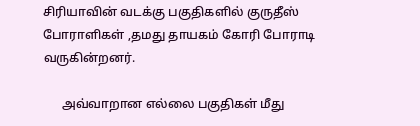சிரியாவின் வடக்கு பகுதிகளில் குருதீஸ் போராளிகள் ,தமது தாயகம் கோரி போராடி வருகின்றனர்.

      அவ்வாறான எல்லை பகுதிகள் மீது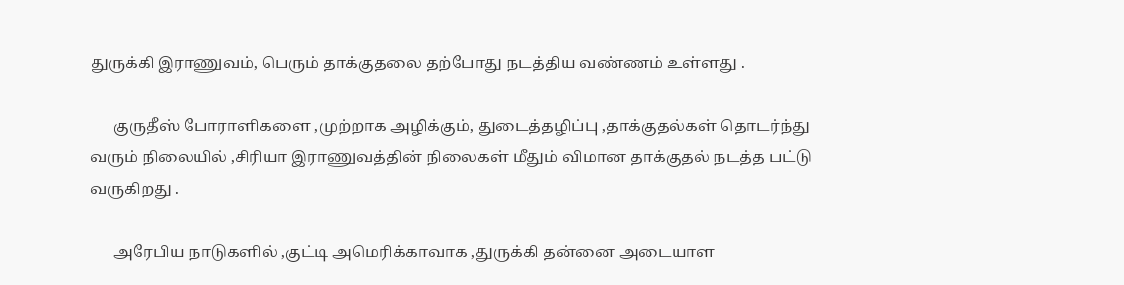துருக்கி இராணுவம், பெரும் தாக்குதலை தற்போது நடத்திய வண்ணம் உள்ளது .

      குருதீஸ் போராளிகளை ,முற்றாக அழிக்கும், துடைத்தழிப்பு ,தாக்குதல்கள் தொடர்ந்து வரும் நிலையில் ,சிரியா இராணுவத்தின் நிலைகள் மீதும் விமான தாக்குதல் நடத்த பட்டு வருகிறது .

      அரேபிய நாடுகளில் ,குட்டி அமெரிக்காவாக ,துருக்கி தன்னை அடையாள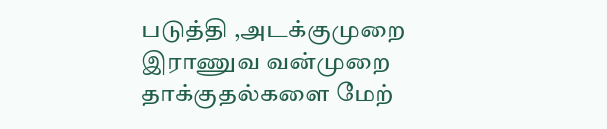படுத்தி ,அடக்குமுறை இராணுவ வன்முறை தாக்குதல்களை மேற்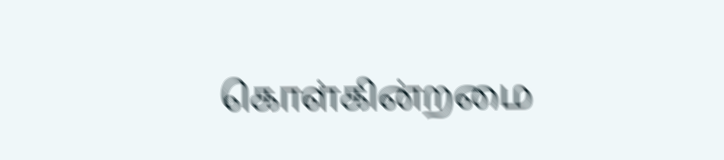கொள்கின்றமை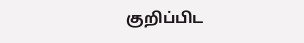குறிப்பிட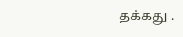தக்கது .